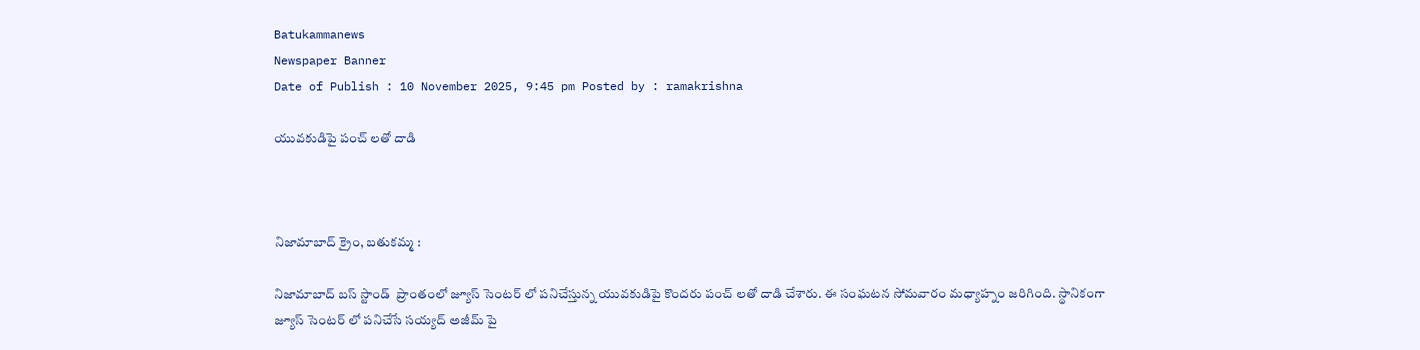Batukammanews
Newspaper Banner
Date of Publish : 10 November 2025, 9:45 pm Posted by : ramakrishna

యువకుడిపై పంచ్ లతో దాడి



నిజామాబాద్ క్రైం, బతుకమ్మ :

నిజామాబాద్ బస్ స్టాండ్  ప్రాంతంలో జ్యూస్ సెంటర్ లో పనిచేస్తున్న యువకుడిపై కొందరు పంచ్ లతో దాడి చేశారు. ఈ సంఘటన సోమవారం మధ్యాహ్నం జరిగింది. స్థానికంగా జ్యూస్ సెంటర్ లో పనిచేసే సయ్యద్ అజీమ్ పై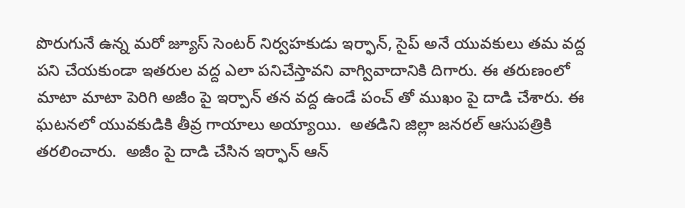పొరుగునే ఉన్న మరో జ్యూస్ సెంటర్ నిర్వహకుడు ఇర్ఫాన్, సైప్ అనే యువకులు తమ వద్ద పని చేయకుండా ఇతరుల వద్ద ఎలా పనిచేస్తావని వాగ్వివాదానికి దిగారు. ఈ తరుణంలో మాటా మాటా పెరిగి అజీం పై ఇర్పాన్ తన వద్ద ఉండే పంచ్ తో ముఖం పై దాడి చేశారు. ఈ ఘటనలో యువకుడికి తీవ్ర గాయాలు అయ్యాయి.  అతడిని జిల్లా జనరల్ ఆసుపత్రికి తరలించారు.  అజీం పై దాడి చేసిన ఇర్ఫాన్ ఆన్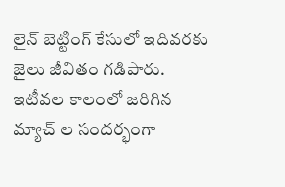లైన్ బెట్టింగ్ కేసులో ఇదివరకు జైలు జీవితం గడిపారు. ఇటీవల కాలంలో జరిగిన మ్యాచ్ ల సందర్భంగా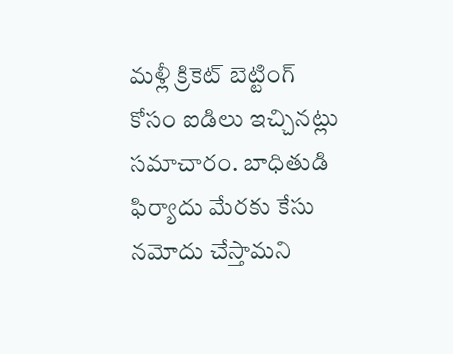మళ్లీ క్రికెట్ బెట్టింగ్ కోసం ఐడిలు ఇచ్చినట్లు సమాచారం. బాధితుడి ఫిర్యాదు మేరకు కేసు నమోదు చేస్తామని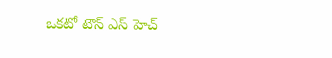ఒకటో టౌన్ ఎస్ హెచ్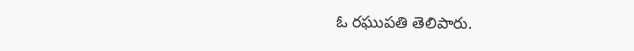ఓ రఘుపతి తెలిపారు.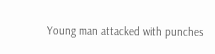Young man attacked with punches